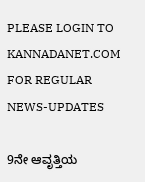PLEASE LOGIN TO KANNADANET.COM FOR REGULAR NEWS-UPDATES

9ನೇ ಆವೃತ್ತಿಯ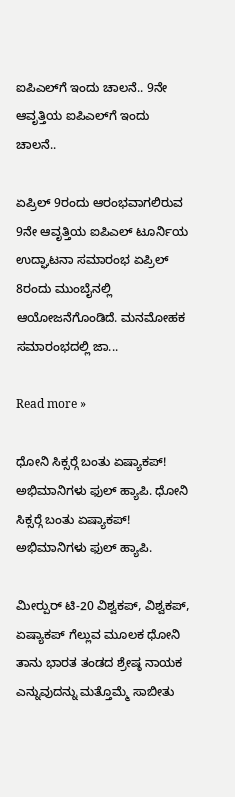ಐಪಿಎಲ್‍ಗೆ ಇಂದು ಚಾಲನೆ.. 9ನೇ ಆವೃತ್ತಿಯ ಐಪಿಎಲ್‍ಗೆ ಇಂದು ಚಾಲನೆ..

ಏಪ್ರಿಲ್‌ 9ರಂದು ಆರಂಭವಾಗಲಿರುವ 9ನೇ ಆವೃತ್ತಿಯ ಐಪಿಎಲ್‌ ಟೂರ್ನಿಯ ಉದ್ಘಾಟನಾ ಸಮಾರಂಭ ಏಪ್ರಿಲ್‌ 8ರಂದು ಮುಂಬೈನಲ್ಲಿ ಆಯೋಜನೆಗೊಂಡಿದೆ. ಮನಮೋಹಕ ಸಮಾರಂಭದಲ್ಲಿ ಜಾ...

Read more »

ಧೋನಿ ಸಿಕ್ಸರ್‍ಗೆ ಬಂತು ಏಷ್ಯಾಕಪ್! ಅಭಿಮಾನಿಗಳು ಫುಲ್ ಹ್ಯಾಪಿ. ಧೋನಿ ಸಿಕ್ಸರ್‍ಗೆ ಬಂತು ಏಷ್ಯಾಕಪ್! ಅಭಿಮಾನಿಗಳು ಫುಲ್ ಹ್ಯಾಪಿ.

ಮೀರ್‍ಪುರ್ ಟಿ-20 ವಿಶ್ವಕಪ್, ವಿಶ್ವಕಪ್, ಏಷ್ಯಾಕಪ್ ಗೆಲ್ಲುವ ಮೂಲಕ ಧೋನಿ ತಾನು ಭಾರತ ತಂಡದ ಶ್ರೇಷ್ಠ ನಾಯಕ ಎನ್ನುವುದನ್ನು ಮತ್ತೊಮ್ಮೆ ಸಾಬೀತು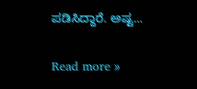ಪಡಿಸಿದ್ದಾರೆ. ಅಷ್ಟ...

Read more »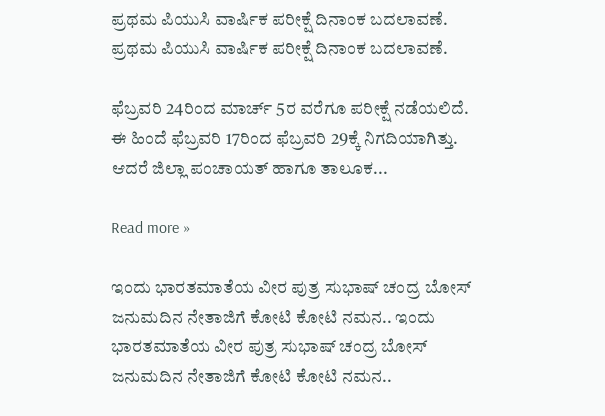ಪ್ರಥಮ ಪಿಯುಸಿ ವಾರ್ಷಿಕ ಪರೀಕ್ಷೆ ದಿನಾಂಕ ಬದಲಾವಣೆ. ಪ್ರಥಮ ಪಿಯುಸಿ ವಾರ್ಷಿಕ ಪರೀಕ್ಷೆ ದಿನಾಂಕ ಬದಲಾವಣೆ.

ಫೆಬ್ರವರಿ 24ರಿಂದ ಮಾರ್ಚ್ 5ರ ವರೆಗೂ ಪರೀಕ್ಷೆ ನಡೆಯಲಿದೆ. ಈ ಹಿಂದೆ ಫೆಬ್ರವರಿ 17ರಿಂದ ಫೆಬ್ರವರಿ 29ಕ್ಕೆ ನಿಗದಿಯಾಗಿತ್ತು. ಆದರೆ ಜಿಲ್ಲಾ ಪಂಚಾಯತ್ ಹಾಗೂ ತಾಲೂಕ...

Read more »

ಇಂದು ಭಾರತಮಾತೆಯ ವೀರ ಪುತ್ರ ಸುಭಾಷ್ ಚಂದ್ರ ಬೋಸ್ ಜನುಮದಿನ ನೇತಾಜಿಗೆ ಕೋಟಿ ಕೋಟಿ ನಮನ.. ಇಂದು ಭಾರತಮಾತೆಯ ವೀರ ಪುತ್ರ ಸುಭಾಷ್ ಚಂದ್ರ ಬೋಸ್ ಜನುಮದಿನ ನೇತಾಜಿಗೆ ಕೋಟಿ ಕೋಟಿ ನಮನ..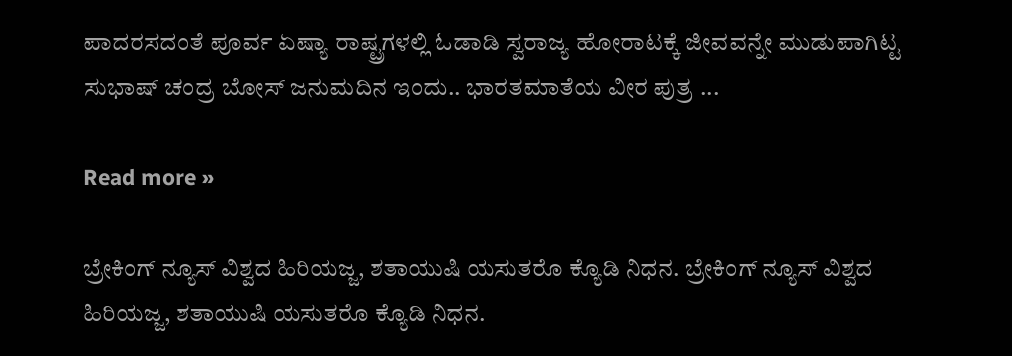ಪಾದರಸದಂತೆ ಪೂರ್ವ ಏಷ್ಯಾ ರಾಷ್ಟ್ರಗಳಲ್ಲಿ ಓಡಾಡಿ ಸ್ವರಾಜ್ಯ ಹೋರಾಟಕ್ಕೆ ಜೀವವನ್ನೇ ಮುಡುಪಾಗಿಟ್ಟ ಸುಭಾಷ್ ಚಂದ್ರ ಬೋಸ್ ಜನುಮದಿನ ಇಂದು.. ಭಾರತಮಾತೆಯ ವೀರ ಪುತ್ರ ...

Read more »

ಬ್ರೇಕಿಂಗ್ ನ್ಯೂಸ್ ವಿಶ್ವದ ಹಿರಿಯಜ್ಜ, ಶತಾಯುಷಿ ಯಸುತರೊ ಕ್ಯೊಡಿ ನಿಧನ. ಬ್ರೇಕಿಂಗ್ ನ್ಯೂಸ್ ವಿಶ್ವದ ಹಿರಿಯಜ್ಜ, ಶತಾಯುಷಿ ಯಸುತರೊ ಕ್ಯೊಡಿ ನಿಧನ.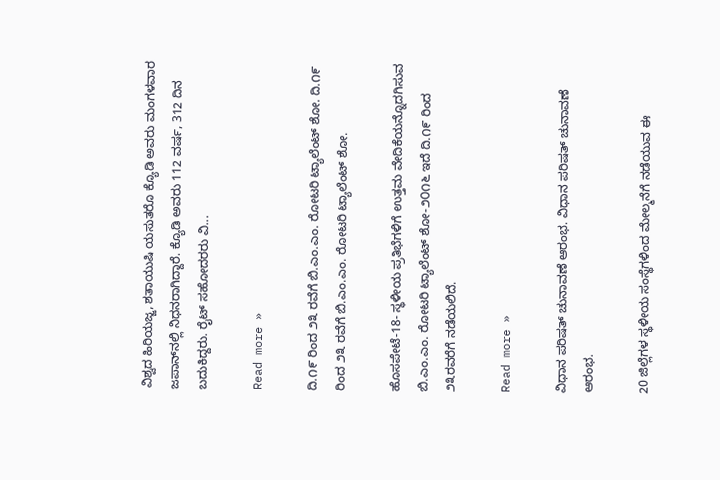ವಿಶ್ವದ ಹಿರಿಯಜ್ಜ, ಶತಾಯುಷಿ ಯಸುತರೊ ಕ್ಯೊಡಿ ಅವರು ಮಂಗಳವಾರ ಜಪಾನ್‌ನಲ್ಲಿ ನಿಧನರಾಗಿದ್ದಾರೆ. ಕ್ಯೊಡಿ ಅವರು 112 ವರ್ಷ, 312 ದಿನ ಬದುಕಿದ್ದರು. ರೈಟ್‌ ಸಹೋದರರು ವಿ...

Read more »

ದಿ.೧೯ ರಿಂದ ೨೩ ರವೆಗೆ ಬಿ.ಎಂ.ಎಂ. ರೋಟರಿ ಟ್ಯಾಲೆಂಟ್ ಶೋ. ದಿ.೧೯ ರಿಂದ ೨೩ ರವೆಗೆ ಬಿ.ಎಂ.ಎಂ. ರೋಟರಿ ಟ್ಯಾಲೆಂಟ್ ಶೋ.

ಹೊಸಪೇಟೆ-18- ಸ್ಥಳೀಯ ಪ್ರತಿಭೆಗಳಿಗೆ ಉತ್ತಮ ವೇದಿಕೆಯನ್ನೊದಗಿಸುವ ಬಿ.ಎಂ.ಎಂ. ರೋಟರಿ ಟ್ಯಾಲೆಂಟ್ ಶೋ-೨೦೧೬ ಇದೆ ದಿ.೧೯ ರಿಂದ ೨೩ರವರೆಗೆ ನಡೆಯಲಿದೆ.

Read more »

ವಿಧಾನ ಪರಿಷತ್ ಚುನಾವಣೆ ಆರಂಭ. ವಿಧಾನ ಪರಿಷತ್ ಚುನಾವಣೆ ಆರಂಭ.

20 ಜಿಲ್ಲೆಗಳ ಸ್ಥಳೀಯ ಸಂಸ್ಥೆಗಳಿಂದ ಮೇಲ್ಮನೆಗೆ ನಡೆಯುವ ಈ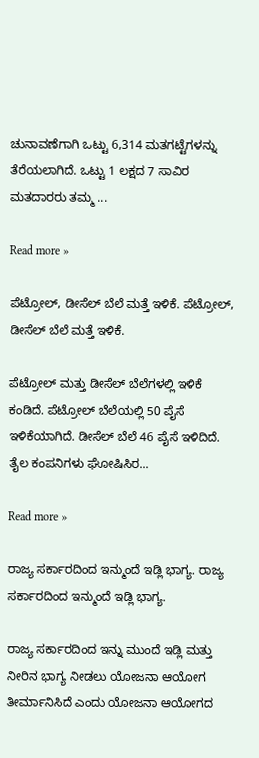ಚುನಾವಣೆಗಾಗಿ ಒಟ್ಟು 6,314 ಮತಗಟ್ಟೆಗಳನ್ನು ತೆರೆಯಲಾಗಿದೆ. ಒಟ್ಟು 1 ಲಕ್ಷದ 7 ಸಾವಿರ ಮತದಾರರು ತಮ್ಮ ...

Read more »

ಪೆಟ್ರೋಲ್, ಡೀಸೆಲ್ ಬೆಲೆ ಮತ್ತೆ ಇಳಿಕೆ. ಪೆಟ್ರೋಲ್, ಡೀಸೆಲ್ ಬೆಲೆ ಮತ್ತೆ ಇಳಿಕೆ.

ಪೆಟ್ರೋಲ್ ಮತ್ತು ಡೀಸೆಲ್ ಬೆಲೆಗಳಲ್ಲಿ ಇಳಿಕೆ ಕಂಡಿದೆ. ಪೆಟ್ರೋಲ್ ಬೆಲೆಯಲ್ಲಿ 50 ಪೈಸೆ ಇಳಿಕೆಯಾಗಿದೆ. ಡೀಸೆಲ್ ಬೆಲೆ 46 ಪೈಸೆ ಇಳಿದಿದೆ. ತೈಲ ಕಂಪನಿಗಳು ಘೋಷಿಸಿರ...

Read more »

ರಾಜ್ಯ ಸರ್ಕಾರದಿಂದ ಇನ್ಮುಂದೆ ಇಡ್ಲಿ ಭಾಗ್ಯ. ರಾಜ್ಯ ಸರ್ಕಾರದಿಂದ ಇನ್ಮುಂದೆ ಇಡ್ಲಿ ಭಾಗ್ಯ.

ರಾಜ್ಯ ಸರ್ಕಾರದಿಂದ ಇನ್ನು ಮುಂದೆ ಇಡ್ಲಿ ಮತ್ತು ನೀರಿನ ಭಾಗ್ಯ ನೀಡಲು ಯೋಜನಾ ಆಯೋಗ ತೀರ್ಮಾನಿಸಿದೆ ಎಂದು ಯೋಜನಾ ಆಯೋಗದ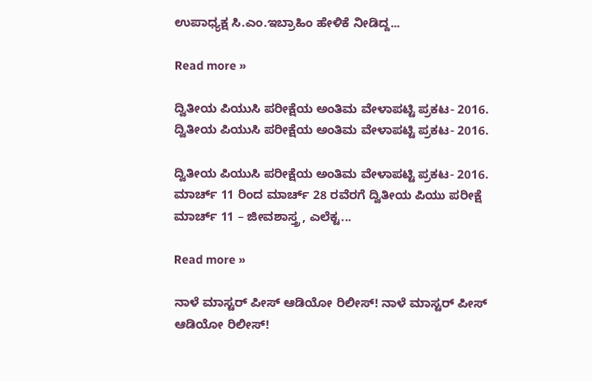ಉಪಾಧ್ಯಕ್ಷ ಸಿ.ಎಂ.ಇಬ್ರಾಹಿಂ ಹೇಳಿಕೆ ನೀಡಿದ್ದ...

Read more »

ದ್ವಿತೀಯ ಪಿಯುಸಿ ಪರೀಕ್ಷೆಯ ಅಂತಿಮ ವೇಳಾಪಟ್ಟಿ ಪ್ರಕಟ- 2016. ದ್ವಿತೀಯ ಪಿಯುಸಿ ಪರೀಕ್ಷೆಯ ಅಂತಿಮ ವೇಳಾಪಟ್ಟಿ ಪ್ರಕಟ- 2016.

ದ್ವಿತೀಯ ಪಿಯುಸಿ ಪರೀಕ್ಷೆಯ ಅಂತಿಮ ವೇಳಾಪಟ್ಟಿ ಪ್ರಕಟ- 2016. ಮಾರ್ಚ್ 11 ರಿಂದ ಮಾರ್ಚ್ 28 ರವೆರಗೆ ದ್ವಿತೀಯ ಪಿಯು ಪರೀಕ್ಷೆ ಮಾರ್ಚ್ 11 – ಜೀವಶಾಸ್ತ್ರ, ಎಲೆಕ್ಟ...

Read more »

ನಾಳೆ ಮಾಸ್ಟರ್ ಪೀಸ್ ಆಡಿಯೋ ರಿಲೀಸ್! ನಾಳೆ ಮಾಸ್ಟರ್ ಪೀಸ್ ಆಡಿಯೋ ರಿಲೀಸ್!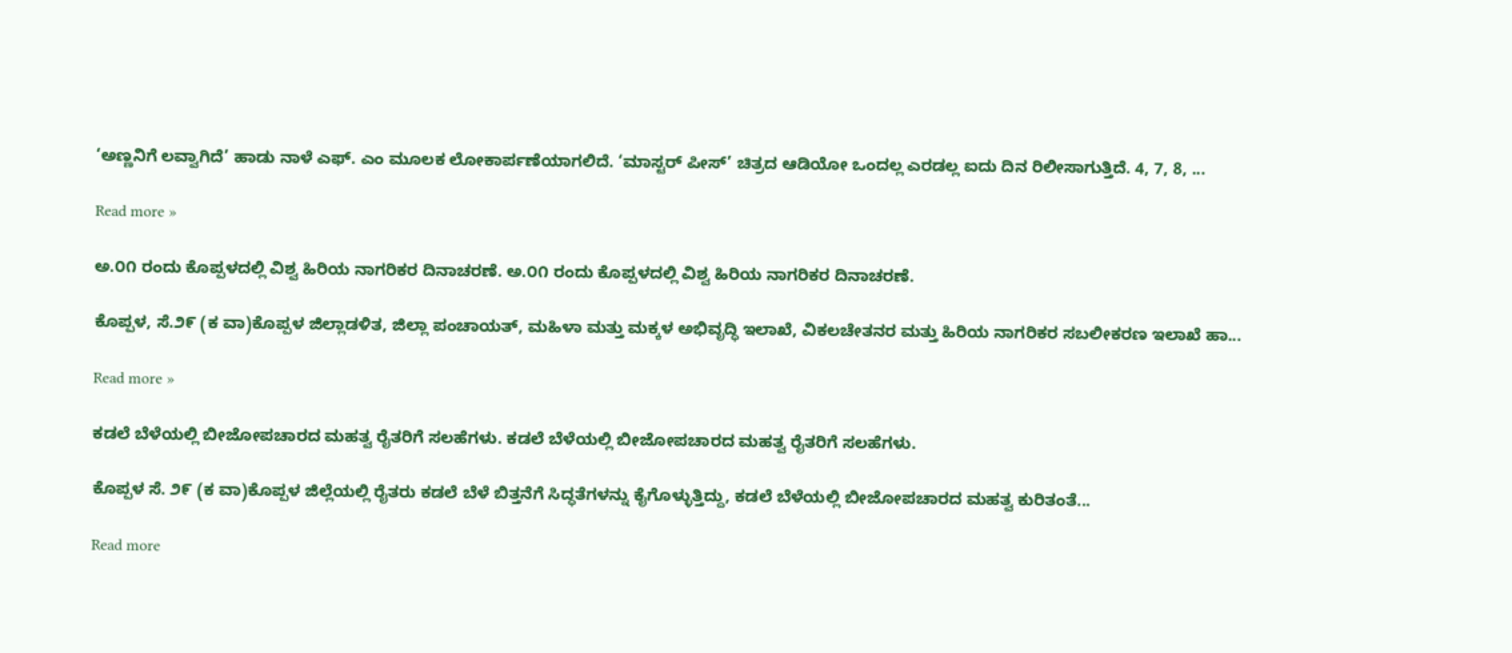‘ಅಣ್ಣನಿಗೆ ಲವ್ವಾಗಿದೆ’ ಹಾಡು ನಾಳೆ ಎಫ್. ಎಂ ಮೂಲಕ ಲೋಕಾರ್ಪಣೆಯಾಗಲಿದೆ. ‘ಮಾಸ್ಟರ್ ಪೀಸ್’ ಚಿತ್ರದ ಆಡಿಯೋ ಒಂದಲ್ಲ ಎರಡಲ್ಲ ಐದು ದಿನ ರಿಲೀಸಾಗುತ್ತಿದೆ. 4, 7, 8, ...

Read more »

ಅ.೦೧ ರಂದು ಕೊಪ್ಪಳದಲ್ಲಿ ವಿಶ್ವ ಹಿರಿಯ ನಾಗರಿಕರ ದಿನಾಚರಣೆ. ಅ.೦೧ ರಂದು ಕೊಪ್ಪಳದಲ್ಲಿ ವಿಶ್ವ ಹಿರಿಯ ನಾಗರಿಕರ ದಿನಾಚರಣೆ.

ಕೊಪ್ಪಳ, ಸೆ.೨೯ (ಕ ವಾ)ಕೊಪ್ಪಳ ಜಿಲ್ಲಾಡಳಿತ, ಜಿಲ್ಲಾ ಪಂಚಾಯತ್, ಮಹಿಳಾ ಮತ್ತು ಮಕ್ಕಳ ಅಭಿವೃದ್ಧಿ ಇಲಾಖೆ, ವಿಕಲಚೇತನರ ಮತ್ತು ಹಿರಿಯ ನಾಗರಿಕರ ಸಬಲೀಕರಣ ಇಲಾಖೆ ಹಾ...

Read more »

ಕಡಲೆ ಬೆಳೆಯಲ್ಲಿ ಬೀಜೋಪಚಾರದ ಮಹತ್ವ ರೈತರಿಗೆ ಸಲಹೆಗಳು. ಕಡಲೆ ಬೆಳೆಯಲ್ಲಿ ಬೀಜೋಪಚಾರದ ಮಹತ್ವ ರೈತರಿಗೆ ಸಲಹೆಗಳು.

ಕೊಪ್ಪಳ ಸೆ. ೨೯ (ಕ ವಾ)ಕೊಪ್ಪಳ ಜಿಲ್ಲೆಯಲ್ಲಿ ರೈತರು ಕಡಲೆ ಬೆಳೆ ಬಿತ್ತನೆಗೆ ಸಿದ್ಧತೆಗಳನ್ನು ಕೈಗೊಳ್ಳುತ್ತಿದ್ದು, ಕಡಲೆ ಬೆಳೆಯಲ್ಲಿ ಬೀಜೋಪಚಾರದ ಮಹತ್ವ ಕುರಿತಂತೆ...

Read more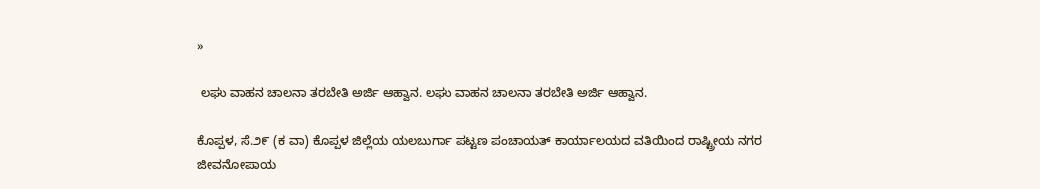»

 ಲಘು ವಾಹನ ಚಾಲನಾ ತರಬೇತಿ ಅರ್ಜಿ ಆಹ್ವಾನ. ಲಘು ವಾಹನ ಚಾಲನಾ ತರಬೇತಿ ಅರ್ಜಿ ಆಹ್ವಾನ.

ಕೊಪ್ಪಳ, ಸೆ.೨೯ (ಕ ವಾ) ಕೊಪ್ಪಳ ಜಿಲ್ಲೆಯ ಯಲಬುರ್ಗಾ ಪಟ್ಟಣ ಪಂಚಾಯತ್ ಕಾರ್ಯಾಲಯದ ವತಿಯಿಂದ ರಾಷ್ಟ್ರೀಯ ನಗರ ಜೀವನೋಪಾಯ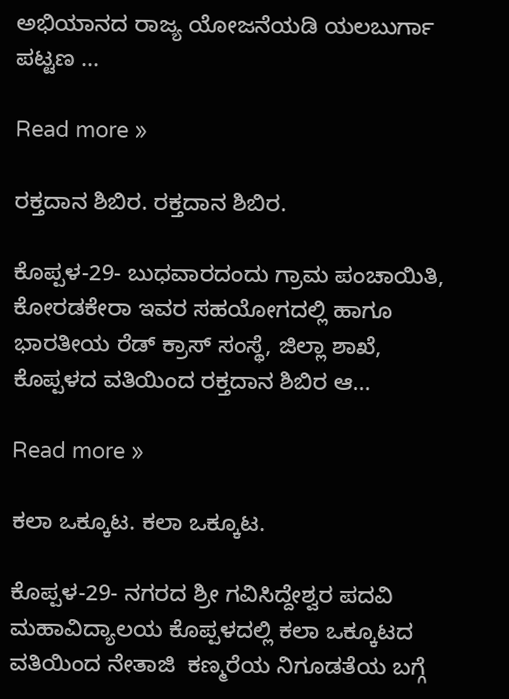ಅಭಿಯಾನದ ರಾಜ್ಯ ಯೋಜನೆಯಡಿ ಯಲಬುರ್ಗಾ ಪಟ್ಟಣ ...

Read more »

ರಕ್ತದಾನ ಶಿಬಿರ. ರಕ್ತದಾನ ಶಿಬಿರ.

ಕೊಪ್ಪಳ-29- ಬುಧವಾರದಂದು ಗ್ರಾಮ ಪಂಚಾಯಿತಿ, ಕೋರಡಕೇರಾ ಇವರ ಸಹಯೋಗದಲ್ಲಿ ಹಾಗೂ ಭಾರತೀಯ ರೆಡ್ ಕ್ರಾಸ್ ಸಂಸ್ಥೆ, ಜಿಲ್ಲಾ ಶಾಖೆ, ಕೊಪ್ಪಳದ ವತಿಯಿಂದ ರಕ್ತದಾನ ಶಿಬಿರ ಆ...

Read more »

ಕಲಾ ಒಕ್ಕೂಟ. ಕಲಾ ಒಕ್ಕೂಟ.

ಕೊಪ್ಪಳ-29- ನಗರದ ಶ್ರೀ ಗವಿಸಿದ್ದೇಶ್ವರ ಪದವಿ ಮಹಾವಿದ್ಯಾಲಯ ಕೊಪ್ಪಳದಲ್ಲಿ ಕಲಾ ಒಕ್ಕೂಟದ ವತಿಯಿಂದ ನೇತಾಜಿ  ಕಣ್ಮರೆಯ ನಿಗೂಡತೆಯ ಬಗ್ಗೆ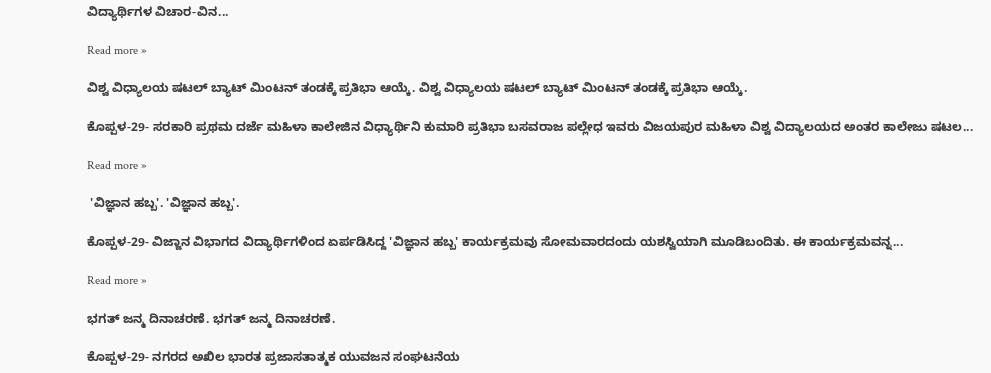ವಿದ್ಯಾರ್ಥಿಗಳ ವಿಚಾರ-ವಿನ...

Read more »

ವಿಶ್ವ ವಿಧ್ಯಾಲಯ ಷಟಲ್ ಬ್ಯಾಟ್ ಮಿಂಟನ್ ತಂಡಕ್ಕೆ ಪ್ರತಿಭಾ ಆಯ್ಕೆ. ವಿಶ್ವ ವಿಧ್ಯಾಲಯ ಷಟಲ್ ಬ್ಯಾಟ್ ಮಿಂಟನ್ ತಂಡಕ್ಕೆ ಪ್ರತಿಭಾ ಆಯ್ಕೆ.

ಕೊಪ್ಪಳ-29- ಸರಕಾರಿ ಪ್ರಥಮ ದರ್ಜೆ ಮಹಿಳಾ ಕಾಲೇಜಿನ ವಿಧ್ಯಾರ್ಥಿನಿ ಕುಮಾರಿ ಪ್ರತಿಭಾ ಬಸವರಾಜ ಪಲ್ಲೇಧ ಇವರು ವಿಜಯಪುರ ಮಹಿಳಾ ವಿಶ್ವ ವಿದ್ಯಾಲಯದ ಅಂತರ ಕಾಲೇಜು ಷಟಲ...

Read more »

 'ವಿಜ್ಞಾನ ಹಬ್ಬ'. 'ವಿಜ್ಞಾನ ಹಬ್ಬ'.

ಕೊಪ್ಪಳ-29- ವಿಜ್ಜಾನ ವಿಭಾಗದ ವಿದ್ಯಾರ್ಥಿಗಳಿಂದ ಏರ್ಪಡಿಸಿದ್ದ 'ವಿಜ್ಞಾನ ಹಬ್ಬ' ಕಾರ್ಯಕ್ರಮವು ಸೋಮವಾರದಂದು ಯಶಸ್ವಿಯಾಗಿ ಮೂಡಿಬಂದಿತು. ಈ ಕಾರ್ಯಕ್ರಮವನ್ನ...

Read more »

ಭಗತ್ ಜನ್ಮ ದಿನಾಚರಣೆ. ಭಗತ್ ಜನ್ಮ ದಿನಾಚರಣೆ.

ಕೊಪ್ಪಳ-29- ನಗರದ ಅಖಿಲ ಭಾರತ ಪ್ರಜಾಸತಾತ್ಮಕ ಯುವಜನ ಸಂಘಟನೆಯ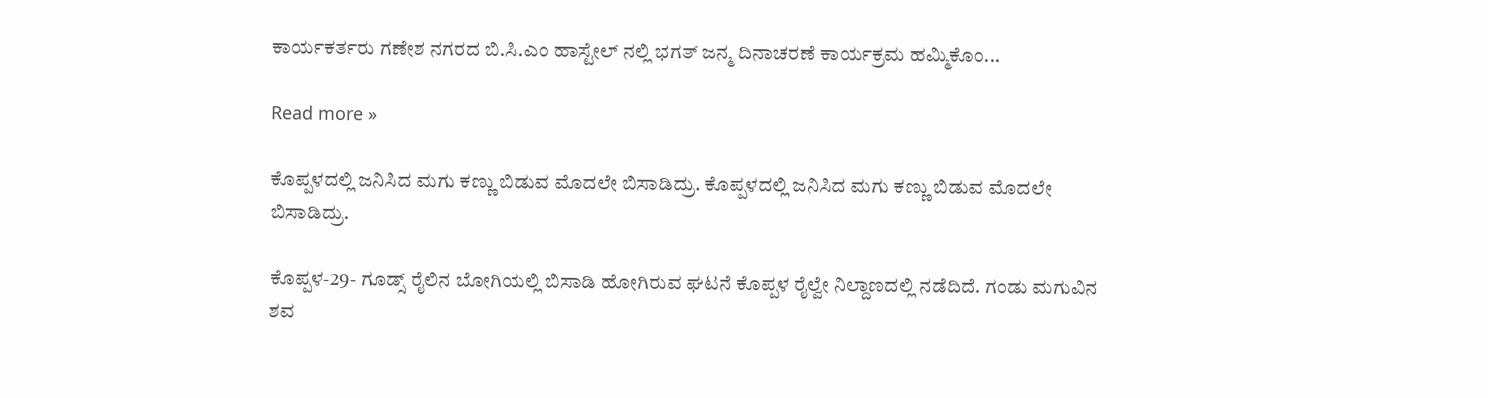ಕಾರ್ಯಕರ್ತರು ಗಣೇಶ ನಗರದ ಬಿ.ಸಿ.ಎಂ ಹಾಸ್ಟೇಲ್ ನಲ್ಲಿ ಭಗತ್ ಜನ್ಮ ದಿನಾಚರಣೆ ಕಾರ್ಯಕ್ರಮ ಹಮ್ಮಿಕೊಂ...

Read more »

ಕೊಪ್ಪಳದಲ್ಲಿ ಜನಿಸಿದ ಮಗು ಕಣ್ಣು ಬಿಡುವ ಮೊದಲೇ ಬಿಸಾಡಿದ್ರು. ಕೊಪ್ಪಳದಲ್ಲಿ ಜನಿಸಿದ ಮಗು ಕಣ್ಣು ಬಿಡುವ ಮೊದಲೇ ಬಿಸಾಡಿದ್ರು.

ಕೊಪ್ಪಳ-29- ಗೂಡ್ಸ್ ರೈಲಿನ ಬೋಗಿಯಲ್ಲಿ ಬಿಸಾಡಿ ಹೋಗಿರುವ ಘಟನೆ ಕೊಪ್ಪಳ ರೈಲ್ವೇ ನಿಲ್ದಾಣದಲ್ಲಿ ನಡೆದಿದೆ. ಗಂಡು ಮಗುವಿನ ಶವ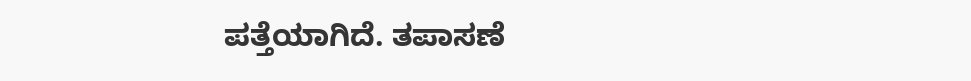ಪತ್ತೆಯಾಗಿದೆ. ತಪಾಸಣೆ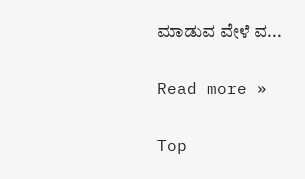ಮಾಡುವ ವೇಳೆ ವ...

Read more »

Top